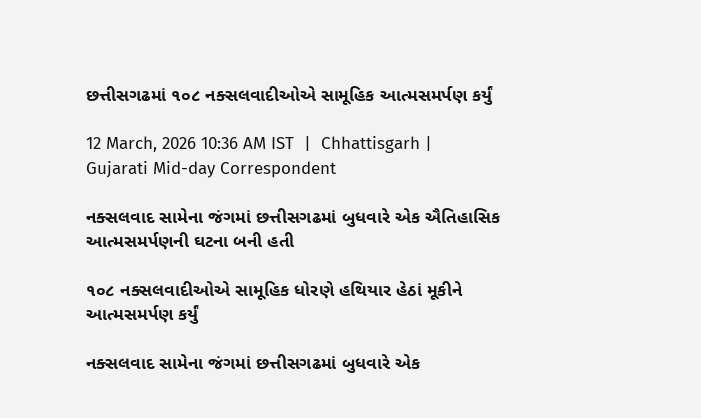છત્તીસગઢમાં ૧૦૮ નક્સલવાદીઓએ સામૂહિક આત્મસમર્પણ કર્યું

12 March, 2026 10:36 AM IST  |  Chhattisgarh | Gujarati Mid-day Correspondent

નક્સલવાદ સામેના જંગમાં છત્તીસગઢમાં બુધવારે એક ઐતિહાસિક આત્મસમર્પણની ઘટના બની હતી

૧૦૮ નક્સલવાદીઓએ સામૂહિક ધોરણે હથિયાર હેઠાં મૂકીને આત્મસમર્પણ કર્યું

નક્સલવાદ સામેના જંગમાં છત્તીસગઢમાં બુધવારે એક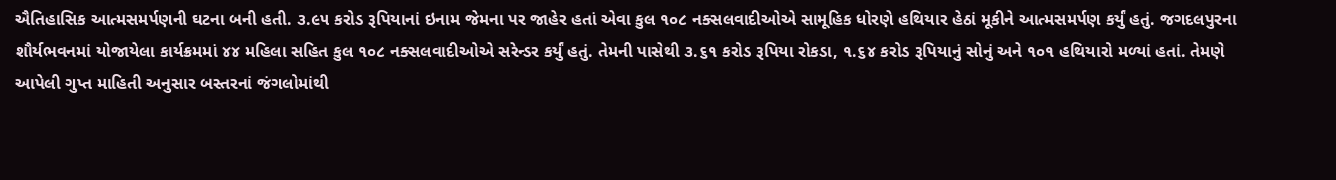ઐતિહાસિક આત્મસમર્પણની ઘટના બની હતી. ૩.૯૫ કરોડ રૂપિયાનાં ઇનામ જેમના પર જાહેર હતાં એવા કુલ ૧૦૮ નક્સલવાદીઓએ સામૂહિક ધોરણે હથિયાર હેઠાં મૂકીને આત્મસમર્પણ કર્યું હતું. જગદલપુરના શૌર્યભવનમાં યોજાયેલા કાર્યક્રમમાં ૪૪ મહિલા સહિત કુલ ૧૦૮ નક્સલવાદીઓએ સરેન્ડર કર્યું હતું. તેમની પાસેથી ૩.૬૧ કરોડ રૂપિયા રોકડા, ૧.૬૪ કરોડ રૂપિયાનું સોનું અને ૧૦૧ હથિયારો મળ્યાં હતાં. તેમણે આપેલી ગુપ્ત માહિતી અનુસાર બસ્તરનાં જંગલોમાંથી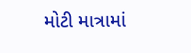મોટી માત્રામાં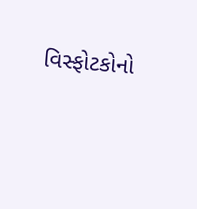વિસ્ફોટકોનો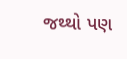જથ્થો પણ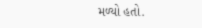મળ્યો હતો.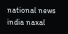national news india naxal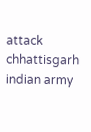attack chhattisgarh indian army